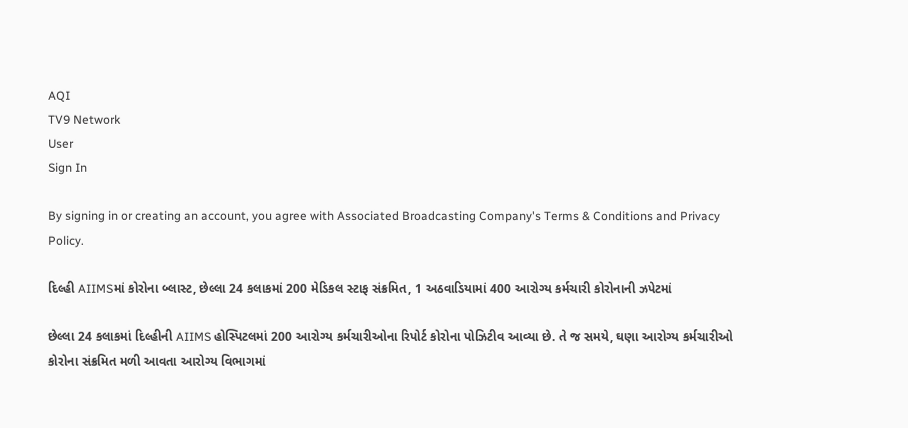AQI
TV9 Network
User
Sign In

By signing in or creating an account, you agree with Associated Broadcasting Company's Terms & Conditions and Privacy Policy.

દિલ્હી AIIMSમાં કોરોના બ્લાસ્ટ, છેલ્લા 24 કલાકમાં 200 મેડિકલ સ્ટાફ સંક્રમિત, 1 અઠવાડિયામાં 400 આરોગ્ય કર્મચારી કોરોનાની ઝપેટમાં

છેલ્લા 24 કલાકમાં દિલ્હીની AIIMS હોસ્પિટલમાં 200 આરોગ્ય કર્મચારીઓના રિપોર્ટ કોરોના પોઝિટીવ આવ્યા છે. તે જ સમયે, ઘણા આરોગ્ય કર્મચારીઓ કોરોના સંક્રમિત મળી આવતા આરોગ્ય વિભાગમાં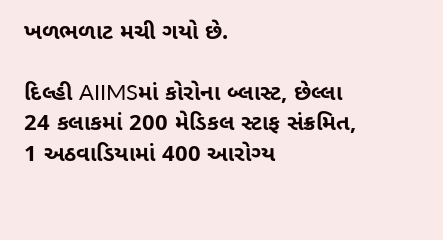ખળભળાટ મચી ગયો છે.

દિલ્હી AIIMSમાં કોરોના બ્લાસ્ટ, છેલ્લા 24 કલાકમાં 200 મેડિકલ સ્ટાફ સંક્રમિત, 1 અઠવાડિયામાં 400 આરોગ્ય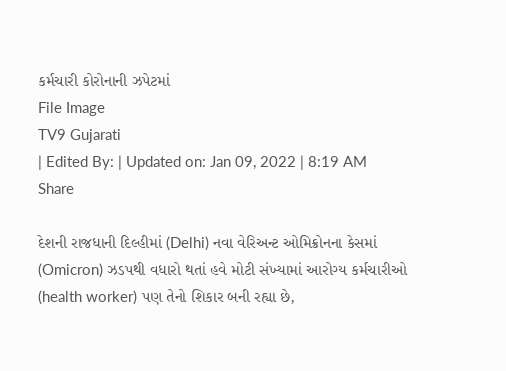કર્મચારી કોરોનાની ઝપેટમાં
File Image
TV9 Gujarati
| Edited By: | Updated on: Jan 09, 2022 | 8:19 AM
Share

દેશની રાજધાની દિલ્હીમાં (Delhi) નવા વેરિઅન્ટ ઓમિક્રોનના કેસમાં (Omicron) ઝડપથી વધારો થતાં હવે મોટી સંખ્યામાં આરોગ્ય કર્મચારીઓ (health worker) પણ તેનો શિકાર બની રહ્યા છે,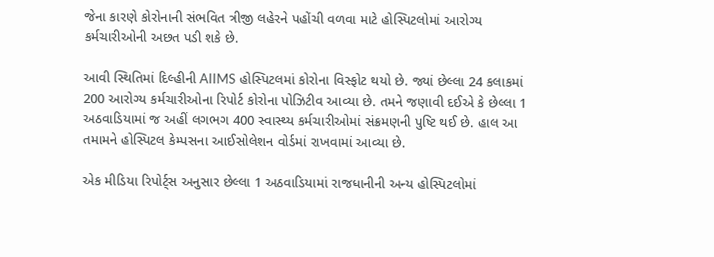જેના કારણે કોરોનાની સંભવિત ત્રીજી લહેરને પહોંચી વળવા માટે હોસ્પિટલોમાં આરોગ્ય કર્મચારીઓની અછત પડી શકે છે.

આવી સ્થિતિમાં દિલ્હીની AIIMS હોસ્પિટલમાં કોરોના વિસ્ફોટ થયો છે. જ્યાં છેલ્લા 24 કલાકમાં 200 આરોગ્ય કર્મચારીઓના રિપોર્ટ કોરોના પોઝિટીવ આવ્યા છે. તમને જણાવી દઈએ કે છેલ્લા 1 અઠવાડિયામાં જ અહીં લગભગ 400 સ્વાસ્થ્ય કર્મચારીઓમાં સંક્રમણની પુષ્ટિ થઈ છે. હાલ આ તમામને હોસ્પિટલ કેમ્પસના આઈસોલેશન વોર્ડમાં રાખવામાં આવ્યા છે.

એક મીડિયા રિપોર્ટ્સ અનુસાર છેલ્લા 1 અઠવાડિયામાં રાજધાનીની અન્ય હોસ્પિટલોમાં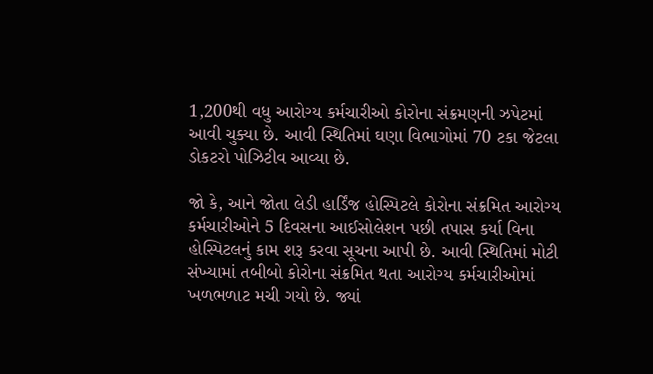1,200થી વધુ આરોગ્ય કર્મચારીઓ કોરોના સંક્રમણની ઝપેટમાં આવી ચુક્યા છે. આવી સ્થિતિમાં ઘણા વિભાગોમાં 70 ટકા જેટલા ડોકટરો પોઝિટીવ આવ્યા છે.

જો કે, આને જોતા લેડી હાર્ડિંજ હોસ્પિટલે કોરોના સંક્રમિત આરોગ્ય કર્મચારીઓને 5 દિવસના આઈસોલેશન પછી તપાસ કર્યા વિના હોસ્પિટલનું કામ શરૂ કરવા સૂચના આપી છે. આવી સ્થિતિમાં મોટી સંખ્યામાં તબીબો કોરોના સંક્રમિત થતા આરોગ્ય કર્મચારીઓમાં ખળભળાટ મચી ગયો છે. જ્યાં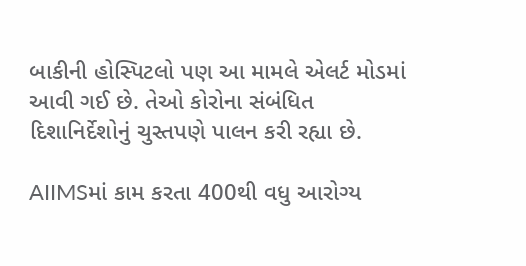બાકીની હોસ્પિટલો પણ આ મામલે એલર્ટ મોડમાં આવી ગઈ છે. તેઓ કોરોના સંબંધિત દિશાનિર્દેશોનું ચુસ્તપણે પાલન કરી રહ્યા છે.

AIIMSમાં કામ કરતા 400થી વધુ આરોગ્ય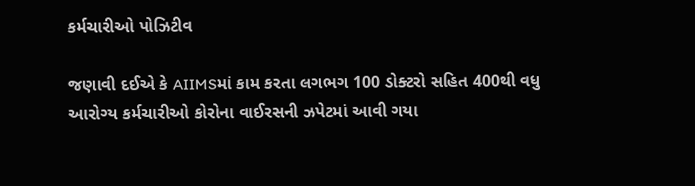કર્મચારીઓ પોઝિટીવ

જણાવી દઈએ કે AIIMSમાં કામ કરતા લગભગ 100 ડોક્ટરો સહિત 400થી વધુ આરોગ્ય કર્મચારીઓ કોરોના વાઈરસની ઝપેટમાં આવી ગયા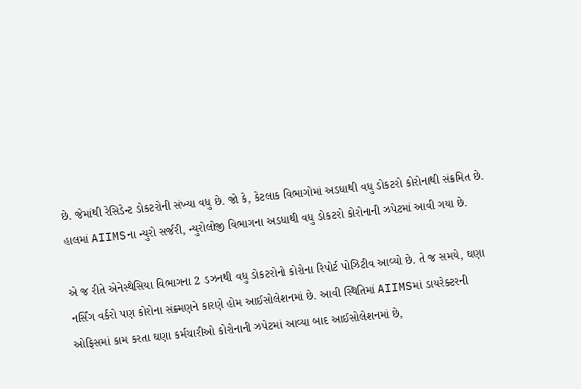છે. જેમાંથી રેસિડેન્ટ ડોકટરોની સંખ્યા વધુ છે. જો કે, કેટલાક વિભાગોમાં અડધાથી વધુ ડોકટરો કોરોનાથી સંક્રમિત છે. હાલમાં AIIMSના ન્યુરો સર્જરી, ન્યુરોલોજી વિભાગના અડધાથી વધુ ડોકટરો કોરોનાની ઝપેટમાં આવી ગયા છે.

એ જ રીતે એનેસ્થેસિયા વિભાગના 2 ડઝનથી વધુ ડોકટરોનો કોરોના રિપોર્ટ પોઝિટીવ આવ્યો છે. તે જ સમયે, ઘણા નર્સિંગ વર્કરો પણ કોરોના સંક્ર્મણને કારણે હોમ આઈસોલેશનમાં છે. આવી સ્થિતિમાં AIIMSમાં ડાયરેક્ટરની ઓફિસમાં કામ કરતા ઘણા કર્મચારીઓ કોરોનાની ઝપેટમાં આવ્યા બાદ આઈસોલેશનમાં છે,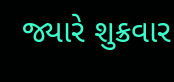જ્યારે શુક્રવાર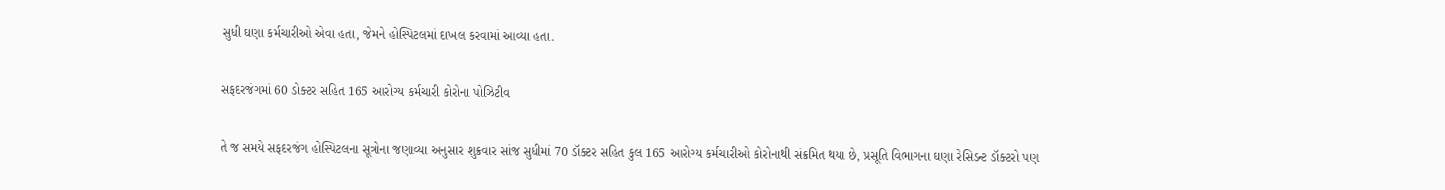સુધી ઘણા કર્મચારીઓ એવા હતા, જેમને હોસ્પિટલમાં દાખલ કરવામાં આવ્યા હતા.

સફદરજંગમાં 60 ડોક્ટર સહિત 165 આરોગ્ય કર્મચારી કોરોના પોઝિટીવ

તે જ સમયે સફદરજંગ હોસ્પિટલના સૂત્રોના જણાવ્યા અનુસાર શુક્રવાર સાંજ સુધીમાં 70 ડૉક્ટર સહિત કુલ 165 આરોગ્ય કર્મચારીઓ કોરોનાથી સંક્રમિત થયા છે, પ્રસૂતિ વિભાગના ઘણા રેસિડન્ટ ડૉક્ટરો પણ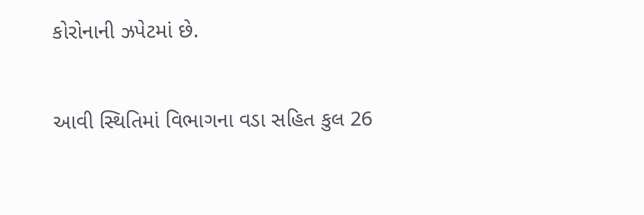કોરોનાની ઝપેટમાં છે.

આવી સ્થિતિમાં વિભાગના વડા સહિત કુલ 26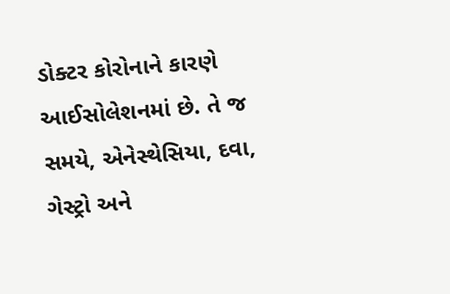ડોક્ટર કોરોનાને કારણે આઈસોલેશનમાં છે. તે જ સમયે, એનેસ્થેસિયા, દવા, ગેસ્ટ્રો અને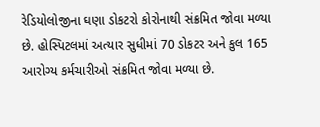રેડિયોલોજીના ઘણા ડોકટરો કોરોનાથી સંક્રમિત જોવા મળ્યા છે. હોસ્પિટલમાં અત્યાર સુધીમાં 70 ડોકટર અને કુલ 165 આરોગ્ય કર્મચારીઓ સંક્રમિત જોવા મળ્યા છે.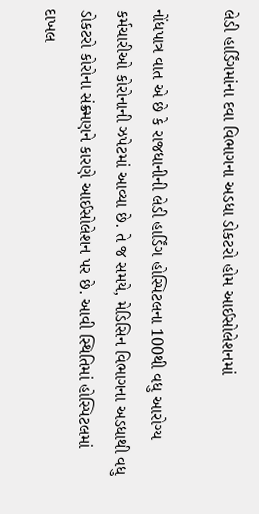લેડી હાર્ડિંગમાંના દવા વિભાગના અડધા ડોકટરો હોમ આઈસોલેશનમાં

નોંધપાત્ર વાત એ છે કે રાજધાનીની લેડી હાર્ડિંગ હોસ્પિટલના 100થી વધુ આરોગ્ય કર્મચારીઓ કોરોનાની ઝપેટમાં આવ્યા છે. તે જ સમયે, મેડિસિન વિભાગના અડધાથી વધુ ડોકટરો કોરોના સંક્ર્મણને કારણે આઈસોલેશન પર છે. આવી સ્થિતિમાં હોસ્પિટલમાં દાખલ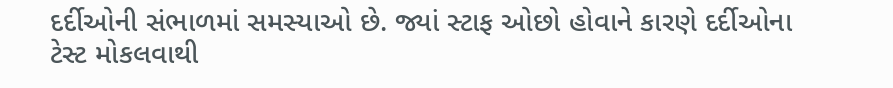દર્દીઓની સંભાળમાં સમસ્યાઓ છે. જ્યાં સ્ટાફ ઓછો હોવાને કારણે દર્દીઓના ટેસ્ટ મોકલવાથી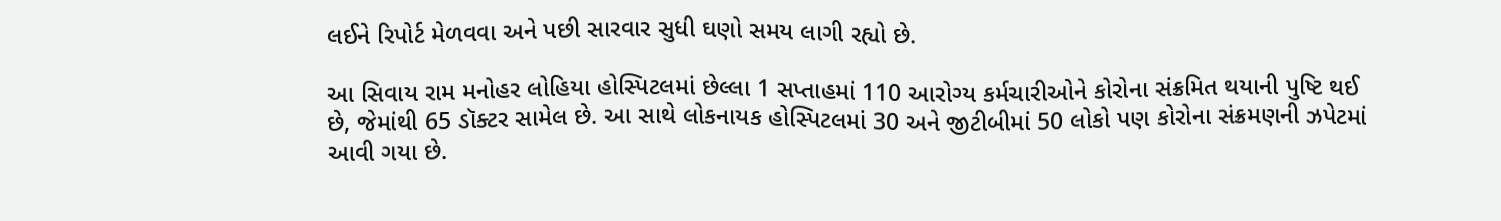લઈને રિપોર્ટ મેળવવા અને પછી સારવાર સુધી ઘણો સમય લાગી રહ્યો છે.

આ સિવાય રામ મનોહર લોહિયા હોસ્પિટલમાં છેલ્લા 1 સપ્તાહમાં 110 આરોગ્ય કર્મચારીઓને કોરોના સંક્રમિત થયાની પુષ્ટિ થઈ છે, જેમાંથી 65 ડૉક્ટર સામેલ છે. આ સાથે લોકનાયક હોસ્પિટલમાં 30 અને જીટીબીમાં 50 લોકો પણ કોરોના સંક્રમણની ઝપેટમાં આવી ગયા છે.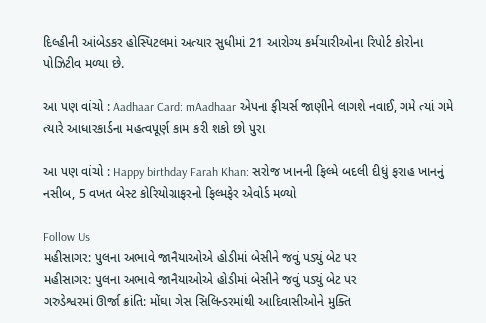દિલ્હીની આંબેડકર હોસ્પિટલમાં અત્યાર સુધીમાં 21 આરોગ્ય કર્મચારીઓના રિપોર્ટ કોરોના પોઝિટીવ મળ્યા છે.

આ પણ વાંચો : Aadhaar Card: mAadhaar એપના ફીચર્સ જાણીને લાગશે નવાઈ, ગમે ત્યાં ગમે ત્યારે આધારકાર્ડના મહત્વપૂર્ણ કામ કરી શકો છો પુરા

આ પણ વાંચો : Happy birthday Farah Khan: સરોજ ખાનની ફિલ્મે બદલી દીધું ફરાહ ખાનનું નસીબ, 5 વખત બેસ્ટ કોરિયોગ્રાફરનો ફિલ્મફેર એવોર્ડ મળ્યો

Follow Us
મહીસાગર: પુલના અભાવે જાનૈયાઓએ હોડીમાં બેસીને જવું પડ્યું બેટ પર
મહીસાગર: પુલના અભાવે જાનૈયાઓએ હોડીમાં બેસીને જવું પડ્યું બેટ પર
ગરુડેશ્વરમાં ઊર્જા ક્રાંતિ: મોંઘા ગેસ સિલિન્ડરમાંથી આદિવાસીઓને મુક્તિ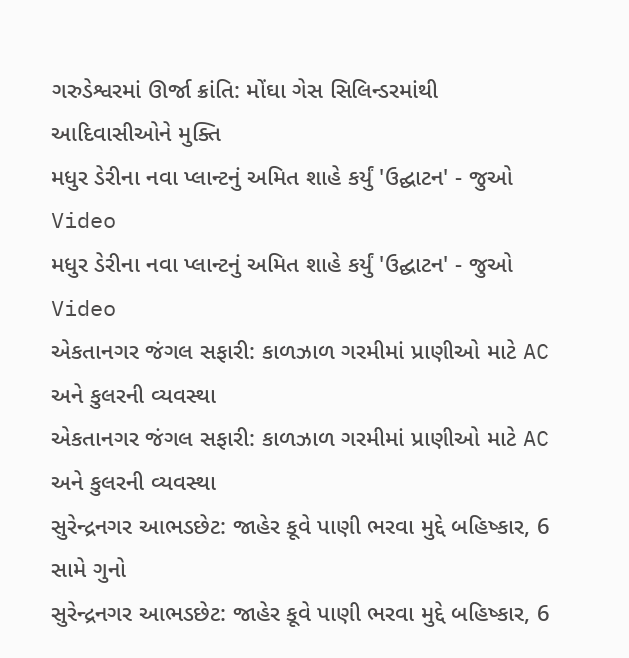ગરુડેશ્વરમાં ઊર્જા ક્રાંતિ: મોંઘા ગેસ સિલિન્ડરમાંથી આદિવાસીઓને મુક્તિ
મધુર ડેરીના નવા પ્લાન્ટનું અમિત શાહે કર્યું 'ઉદ્ઘાટન' - જુઓ Video
મધુર ડેરીના નવા પ્લાન્ટનું અમિત શાહે કર્યું 'ઉદ્ઘાટન' - જુઓ Video
એકતાનગર જંગલ સફારી: કાળઝાળ ગરમીમાં પ્રાણીઓ માટે AC અને કુલરની વ્યવસ્થા
એકતાનગર જંગલ સફારી: કાળઝાળ ગરમીમાં પ્રાણીઓ માટે AC અને કુલરની વ્યવસ્થા
સુરેન્દ્રનગર આભડછેટ: જાહેર કૂવે પાણી ભરવા મુદ્દે બહિષ્કાર, 6 સામે ગુનો
સુરેન્દ્રનગર આભડછેટ: જાહેર કૂવે પાણી ભરવા મુદ્દે બહિષ્કાર, 6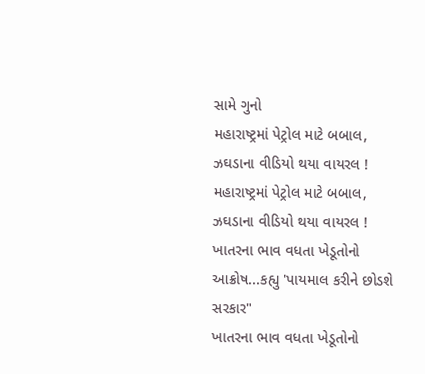સામે ગુનો
મહારાષ્ટ્રમાં પેટ્રોલ માટે બબાલ, ઝઘડાના વીડિયો થયા વાયરલ !
મહારાષ્ટ્રમાં પેટ્રોલ માટે બબાલ, ઝઘડાના વીડિયો થયા વાયરલ !
ખાતરના ભાવ વધતા ખેડૂતોનો આક્રોષ...કહ્યુ 'પાયમાલ કરીને છોડશે સરકાર"
ખાતરના ભાવ વધતા ખેડૂતોનો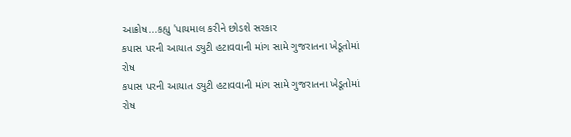આક્રોષ...કહ્યુ 'પાયમાલ કરીને છોડશે સરકાર
કપાસ પરની આયાત ડ્યુટી હટાવવાની માંગ સામે ગુજરાતના ખેડૂતોમાં રોષ
કપાસ પરની આયાત ડ્યુટી હટાવવાની માંગ સામે ગુજરાતના ખેડૂતોમાં રોષ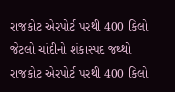રાજકોટ એરપોર્ટ પરથી 400 કિલો જેટલો ચાંદીનો શંકાસ્પદ જથ્થો
રાજકોટ એરપોર્ટ પરથી 400 કિલો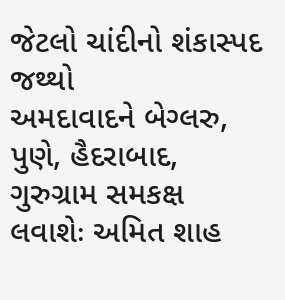જેટલો ચાંદીનો શંકાસ્પદ જથ્થો
અમદાવાદને બેગ્લરુ, પુણે, હૈદરાબાદ, ગુરુગ્રામ સમકક્ષ લવાશેઃ અમિત શાહ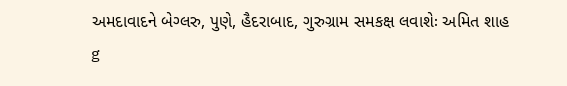અમદાવાદને બેગ્લરુ, પુણે, હૈદરાબાદ, ગુરુગ્રામ સમકક્ષ લવાશેઃ અમિત શાહ
g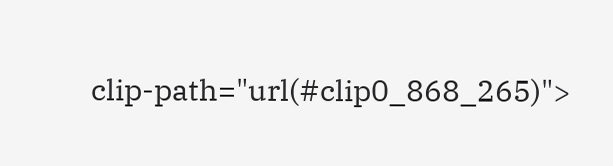clip-path="url(#clip0_868_265)">